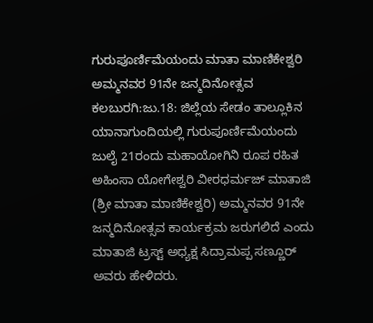ಗುರುಪೂರ್ಣಿಮೆಯಂದು ಮಾತಾ ಮಾಣಿಕೇಶ್ವರಿ ಅಮ್ಮನವರ 91ನೇ ಜನ್ಮದಿನೋತ್ಸವ
ಕಲಬುರಗಿ:ಜು.18: ಜಿಲ್ಲೆಯ ಸೇಡಂ ತಾಲ್ಲೂಕಿನ ಯಾನಾಗುಂದಿಯಲ್ಲಿ ಗುರುಪೂರ್ಣಿಮೆಯಂದು ಜುಲೈ 21ರಂದು ಮಹಾಯೋಗಿನಿ ರೂಪ ರಹಿತ ಅಹಿಂಸಾ ಯೋಗೇಶ್ವರಿ ವೀರಧರ್ಮಜ್ ಮಾತಾಜಿ (ಶ್ರೀ ಮಾತಾ ಮಾಣಿಕೇಶ್ವರಿ) ಅಮ್ಮನವರ 91ನೇ ಜನ್ಮದಿನೋತ್ಸವ ಕಾರ್ಯಕ್ರಮ ಜರುಗಲಿದೆ ಎಂದು ಮಾತಾಜಿ ಟ್ರಸ್ಟ್ ಅಧ್ಯಕ್ಷ ಸಿದ್ರಾಮಪ್ಪ ಸಣ್ಣೂರ್ ಅವರು ಹೇಳಿದರು.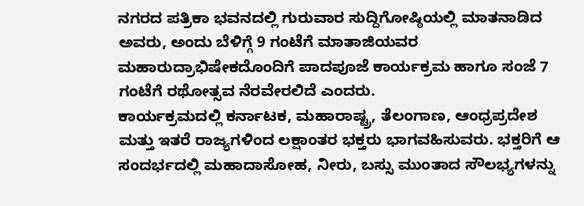ನಗರದ ಪತ್ರಿಕಾ ಭವನದಲ್ಲಿ ಗುರುವಾರ ಸುದ್ದಿಗೋಷ್ಠಿಯಲ್ಲಿ ಮಾತನಾಡಿದ ಅವರು, ಅಂದು ಬೆಳಿಗ್ಗೆ 9 ಗಂಟೆಗೆ ಮಾತಾಜಿಯವರ ಮಹಾರುದ್ರಾಭಿಷೇಕದೊಂದಿಗೆ ಪಾದಪೂಜೆ ಕಾರ್ಯಕ್ರಮ ಹಾಗೂ ಸಂಜೆ 7 ಗಂಟೆಗೆ ರಥೋತ್ಸವ ನೆರವೇರಲಿದೆ ಎಂದರು.
ಕಾರ್ಯಕ್ರಮದಲ್ಲಿ ಕರ್ನಾಟಕ, ಮಹಾರಾಷ್ಟ್ರ, ತೆಲಂಗಾಣ, ಆಂಧ್ರಪ್ರದೇಶ ಮತ್ತು ಇತರೆ ರಾಜ್ಯಗಳಿಂದ ಲಕ್ಷಾಂತರ ಭಕ್ತರು ಭಾಗವಹಿಸುವರು. ಭಕ್ತರಿಗೆ ಆ ಸಂದರ್ಭದಲ್ಲಿ ಮಹಾದಾಸೋಹ, ನೀರು, ಬಸ್ಸು ಮುಂತಾದ ಸೌಲಭ್ಯಗಳನ್ನು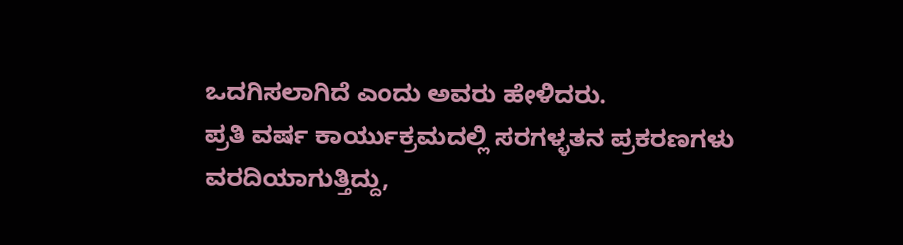ಒದಗಿಸಲಾಗಿದೆ ಎಂದು ಅವರು ಹೇಳಿದರು.
ಪ್ರತಿ ವರ್ಷ ಕಾರ್ಯುಕ್ರಮದಲ್ಲಿ ಸರಗಳ್ಳತನ ಪ್ರಕರಣಗಳು ವರದಿಯಾಗುತ್ತಿದ್ದು,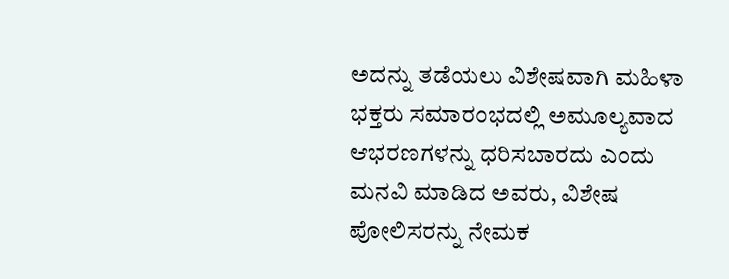ಅದನ್ನು ತಡೆಯಲು ವಿಶೇಷವಾಗಿ ಮಹಿಳಾ ಭಕ್ತರು ಸಮಾರಂಭದಲ್ಲಿ ಅಮೂಲ್ಯವಾದ ಆಭರಣಗಳನ್ನು ಧರಿಸಬಾರದು ಎಂದು ಮನವಿ ಮಾಡಿದ ಅವರು, ವಿಶೇಷ ಪೋಲಿಸರನ್ನು ನೇಮಕ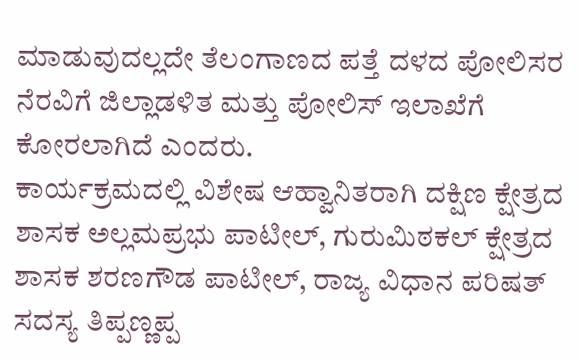ಮಾಡುವುದಲ್ಲದೇ ತೆಲಂಗಾಣದ ಪತ್ತೆ ದಳದ ಪೋಲಿಸರ ನೆರವಿಗೆ ಜಿಲ್ಲಾಡಳಿತ ಮತ್ತು ಪೋಲಿಸ್ ಇಲಾಖೆಗೆ ಕೋರಲಾಗಿದೆ ಎಂದರು.
ಕಾರ್ಯಕ್ರಮದಲ್ಲಿ ವಿಶೇಷ ಆಹ್ವಾನಿತರಾಗಿ ದಕ್ಷಿಣ ಕ್ಷೇತ್ರದ ಶಾಸಕ ಅಲ್ಲಮಪ್ರಭು ಪಾಟೀಲ್, ಗುರುಮಿಠಕಲ್ ಕ್ಷೇತ್ರದ ಶಾಸಕ ಶರಣಗೌಡ ಪಾಟೀಲ್, ರಾಜ್ಯ ವಿಧಾನ ಪರಿಷತ್ ಸದಸ್ಯ ತಿಪ್ಪಣ್ಣಪ್ಪ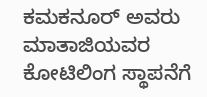ಕಮಕನೂರ್ ಅವರು ಮಾತಾಜಿಯವರ ಕೋಟಿಲಿಂಗ ಸ್ಥಾಪನೆಗೆ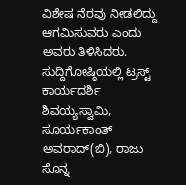ವಿಶೇಷ ನೆರವು ನೀಡಲಿದ್ದು ಆಗಮಿಸುವರು ಎಂದು ಅವರು ತಿಳಿಸಿದರು. ಸುದ್ದಿಗೋಷ್ಠಿಯಲ್ಲಿ ಟ್ರಸ್ಟ್ ಕಾರ್ಯದರ್ಶಿ ಶಿವಯ್ಯಸ್ವಾಮಿ, ಸೂರ್ಯಕಾಂತ್ ಅವರಾದ್(ಬಿ), ರಾಜು ಸೊನ್ನ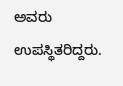ಅವರು ಉಪಸ್ಥಿತರಿದ್ದರು.